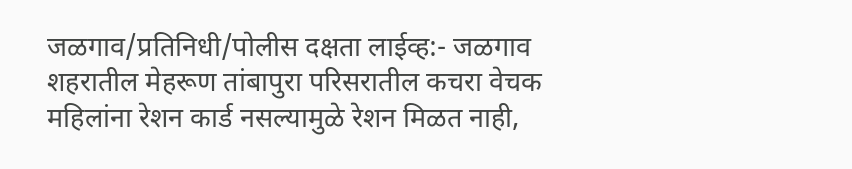जळगाव/प्रतिनिधी/पोलीस दक्षता लाईव्ह:- जळगाव शहरातील मेहरूण तांबापुरा परिसरातील कचरा वेचक महिलांना रेशन कार्ड नसल्यामुळे रेशन मिळत नाही,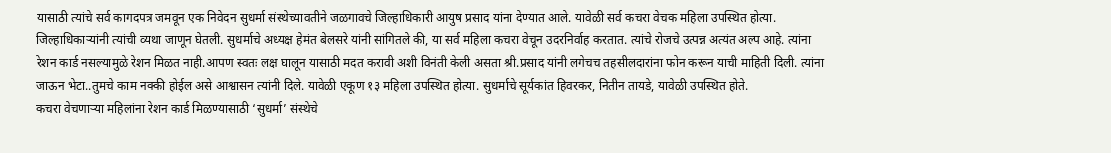यासाठी त्यांचे सर्व कागदपत्र जमवून एक निवेदन सुधर्मा संस्थेच्यावतीने जळगावचे जिल्हाधिकारी आयुष प्रसाद यांना देण्यात आले. यावेळी सर्व कचरा वेचक महिला उपस्थित होत्या. जिल्हाधिकाऱ्यांनी त्यांची व्यथा जाणून घेतली. सुधर्माचे अध्यक्ष हेमंत बेलसरे यांनी सांगितले की, या सर्व महिला कचरा वेचून उदरनिर्वाह करतात. त्यांचे रोजचे उत्पन्न अत्यंत अल्प आहे. त्यांना रेशन कार्ड नसल्यामुळे रेशन मिळत नाही.आपण स्वतः लक्ष घालून यासाठी मदत करावी अशी विनंती केली असता श्री.प्रसाद यांनी लगेचच तहसीलदारांना फोन करून याची माहिती दिली. त्यांना जाऊन भेटा..तुमचे काम नक्की होईल असे आश्वासन त्यांनी दिले. यावेळी एकूण १३ महिला उपस्थित होत्या. सुधर्माचे सूर्यकांत हिवरकर, नितीन तायडे, यावेळी उपस्थित होते.
कचरा वेचणाऱ्या महिलांना रेशन कार्ड मिळण्यासाठी ‘सुधर्मा’ संस्थेचे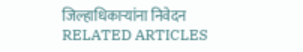जिल्हाधिकाऱ्यांना निवेदन
RELATED ARTICLES